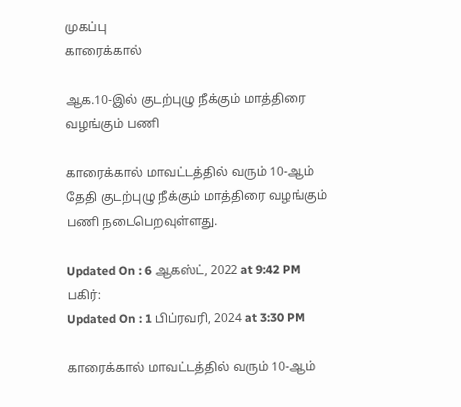முகப்பு
காரைக்கால்

ஆக.10-இல் குடற்புழு நீக்கும் மாத்திரை வழங்கும் பணி

காரைக்கால் மாவட்டத்தில் வரும் 10-ஆம் தேதி குடற்புழு நீக்கும் மாத்திரை வழங்கும் பணி நடைபெறவுள்ளது.

Updated On : 6 ஆகஸ்ட், 2022 at 9:42 PM
பகிர்:
Updated On : 1 பிப்ரவரி, 2024 at 3:30 PM

காரைக்கால் மாவட்டத்தில் வரும் 10-ஆம்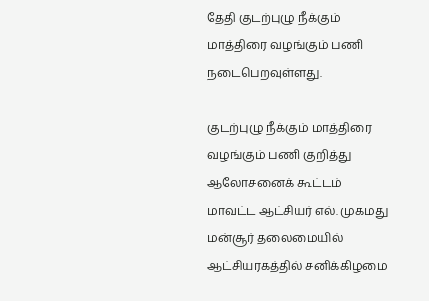தேதி குடற்புழு நீக்கும் மாத்திரை வழங்கும் பணி நடைபெறவுள்ளது.

குடற்புழு நீக்கும் மாத்திரை வழங்கும் பணி குறித்து ஆலோசனைக் கூட்டம் மாவட்ட ஆட்சியர் எல். முகமது மன்சூர் தலைமையில் ஆட்சியரகத்தில் சனிக்கிழமை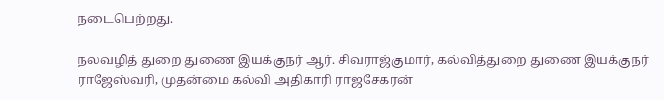நடைபெற்றது.

நலவழித் துறை துணை இயக்குநர் ஆர். சிவராஜ்குமார், கல்வித்துறை துணை இயக்குநர் ராஜேஸ்வரி, முதன்மை கல்வி அதிகாரி ராஜசேகரன்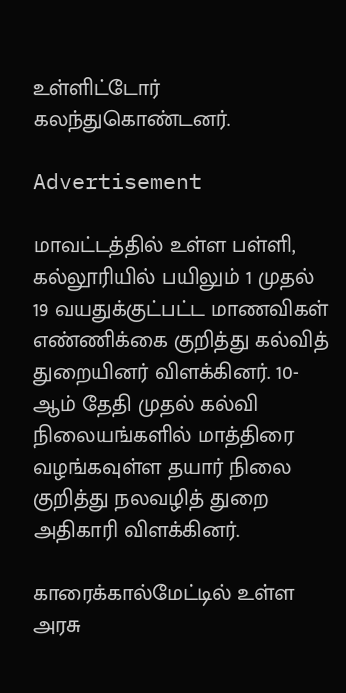உள்ளிட்டோர் கலந்துகொண்டனர்.

Advertisement

மாவட்டத்தில் உள்ள பள்ளி, கல்லூரியில் பயிலும் 1 முதல் 19 வயதுக்குட்பட்ட மாணவிகள் எண்ணிக்கை குறித்து கல்வித் துறையினர் விளக்கினர். 10-ஆம் தேதி முதல் கல்வி நிலையங்களில் மாத்திரை வழங்கவுள்ள தயார் நிலை குறித்து நலவழித் துறை அதிகாரி விளக்கினர்.

காரைக்கால்மேட்டில் உள்ள அரசு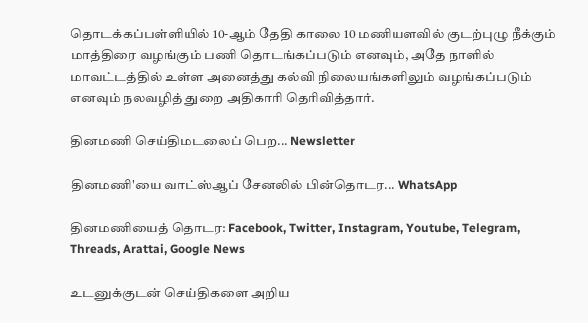தொடக்கப்பள்ளியில் 10-ஆம் தேதி காலை 10 மணியளவில் குடற்புழு நீக்கும் மாத்திரை வழங்கும் பணி தொடங்கப்படும் எனவும், அதே நாளில் மாவட்டத்தில் உள்ள அனைத்து கல்வி நிலையங்களிலும் வழங்கப்படும் எனவும் நலவழித் துறை அதிகாரி தெரிவித்தார்.

தினமணி செய்திமடலைப் பெற... Newsletter

தினமணி'யை வாட்ஸ்ஆப் சேனலில் பின்தொடர... WhatsApp

தினமணியைத் தொடர: Facebook, Twitter, Instagram, Youtube, Telegram, Threads, Arattai, Google News

உடனுக்குடன் செய்திகளை அறிய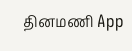தினமணி App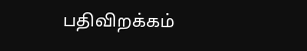பதிவிறக்கம்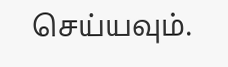செய்யவும்.